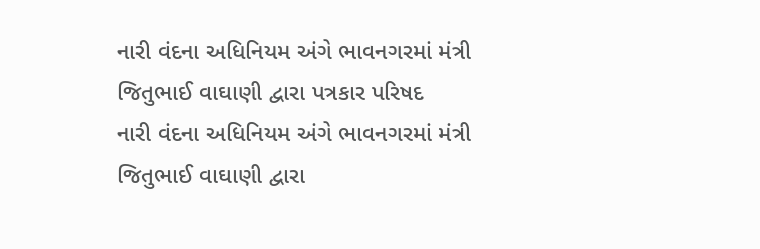નારી વંદના અધિનિયમ અંગે ભાવનગરમાં મંત્રી જિતુભાઈ વાઘાણી દ્વારા પત્રકાર પરિષદ
નારી વંદના અધિનિયમ અંગે ભાવનગરમાં મંત્રી જિતુભાઈ વાઘાણી દ્વારા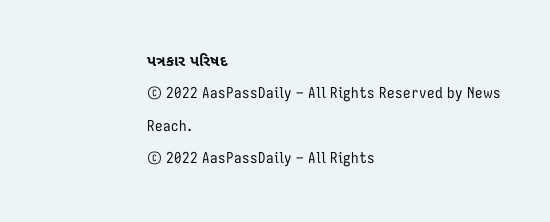પત્રકાર પરિષદ
© 2022 AasPassDaily – All Rights Reserved by News Reach.
© 2022 AasPassDaily – All Rights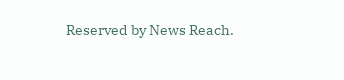Reserved by News Reach.